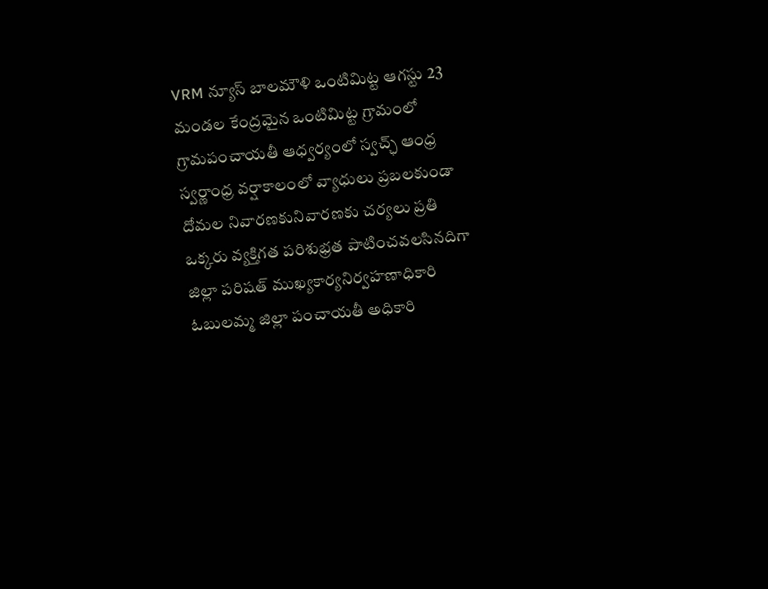VRM న్యూస్ బాలమౌళి ఒంటిమిట్ట ఆగస్టు 23
మండల కేంద్రమైన ఒంటిమిట్ట గ్రామంలో గ్రామపంచాయతీ ఆధ్వర్యంలో స్వచ్ఛ్ ఆంధ్ర స్వర్ణాంధ్ర వర్షాకాలంలో వ్యాధులు ప్రబలకుండా దోమల నివారణకునివారణకు చర్యలు ప్రతి ఒక్కరు వ్యక్తిగత పరిశుభ్రత పాటించవలసినదిగా జిల్లా పరిషత్ ముఖ్యకార్యనిర్వహణాధికారి ఓబులమ్మ జిల్లా పంచాయతీ అధికారి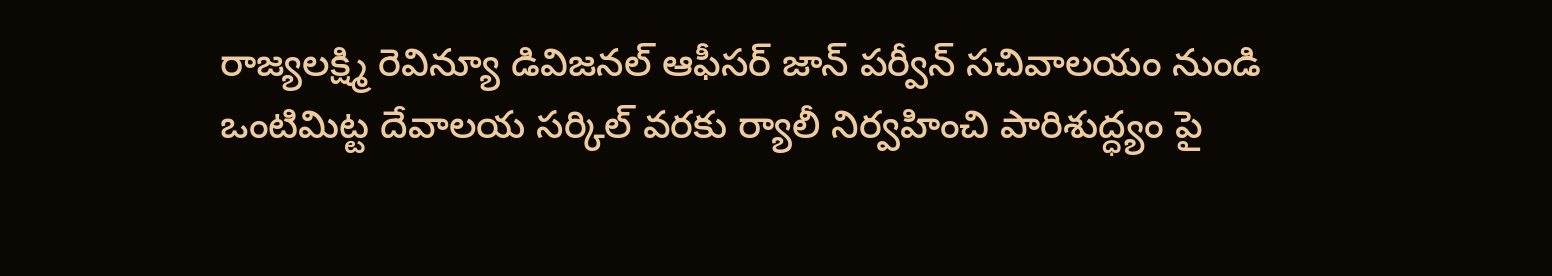రాజ్యలక్ష్మి రెవిన్యూ డివిజనల్ ఆఫీసర్ జాన్ పర్వీన్ సచివాలయం నుండి ఒంటిమిట్ట దేవాలయ సర్కిల్ వరకు ర్యాలీ నిర్వహించి పారిశుద్ధ్యం పై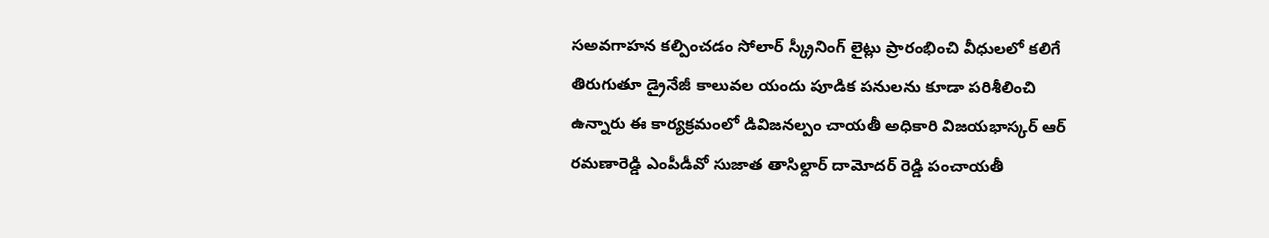సఅవగాహన కల్పించడం సోలార్ స్క్రీనింగ్ లైట్లు ప్రారంభించి వీధులలో కలిగే తిరుగుతూ డ్రైనేజీ కాలువల యందు పూడిక పనులను కూడా పరిశీలించి ఉన్నారు ఈ కార్యక్రమంలో డివిజనల్పం చాయతీ అధికారి విజయభాస్కర్ ఆర్ రమణారెడ్డి ఎంపీడీవో సుజాత తాసిల్దార్ దామోదర్ రెడ్డి పంచాయతీ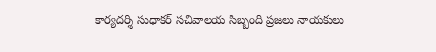కార్యదర్శి సుధాకర్ సచివాలయ సిబ్బంది ప్రజలు నాయకులు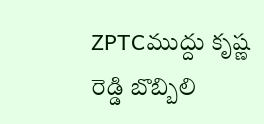ZPTCముద్దు కృష్ణ రెడ్డి బొబ్బిలి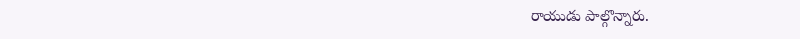రాయుడు పాల్గొన్నారు.